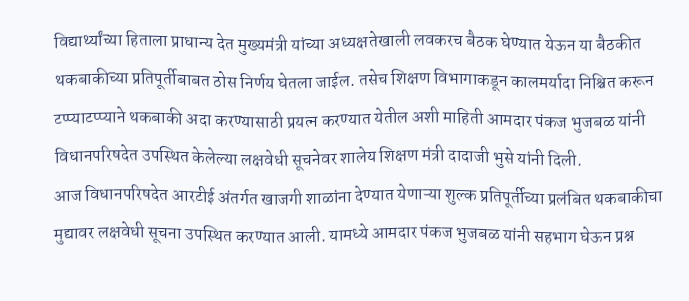विद्यार्थ्यांच्या हिताला प्राधान्य देत मुख्यमंत्री यांच्या अध्यक्षतेखाली लवकरच बैठक घेण्यात येऊन या बैठकीत थकबाकीच्या प्रतिपूर्तीबाबत ठोस निर्णय घेतला जाईल. तसेच शिक्षण विभागाकडून कालमर्यादा निश्चित करून टप्प्याटप्प्याने थकबाकी अदा करण्यासाठी प्रयत्न करण्यात येतील अशी माहिती आमदार पंकज भुजबळ यांनी विधानपरिषदेत उपस्थित केलेल्या लक्षवेधी सूचनेवर शालेय शिक्षण मंत्री दादाजी भुसे यांनी दिली.
आज विधानपरिषदेत आरटीई अंतर्गत खाजगी शाळांना देण्यात येणाऱ्या शुल्क प्रतिपूर्तीच्या प्रलंबित थकबाकीचा मुद्यावर लक्षवेधी सूचना उपस्थित करण्यात आली. यामध्ये आमदार पंकज भुजबळ यांनी सहभाग घेऊन प्रश्न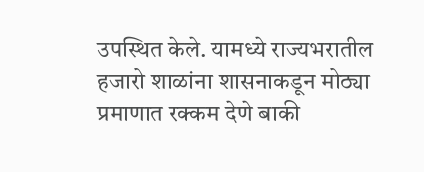उपस्थित केले. यामध्ये राज्यभरातील हजारो शाळांना शासनाकडून मोठ्या प्रमाणात रक्कम देणे बाकी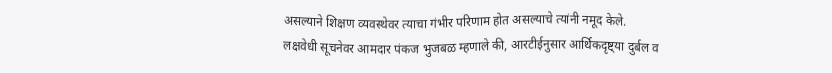असल्याने शिक्षण व्यवस्थेवर त्याचा गंभीर परिणाम होत असल्याचे त्यांनी नमूद केले.
लक्षवेधी सूचनेवर आमदार पंकज भुजबळ म्हणाले की, आरटीईनुसार आर्थिकदृष्ट्या दुर्बल व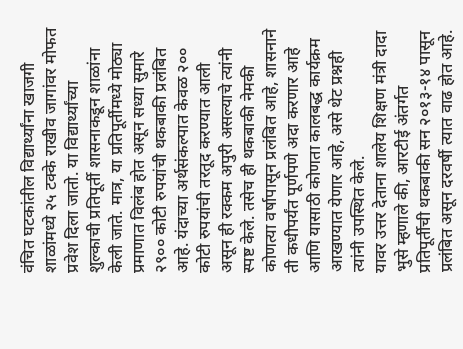वंचित घटकांतील विद्यार्थ्यांना खाजगी शाळांमध्ये २५ टक्के राखीव जागांवर मोफत प्रवेश दिला जातो. या विद्यार्थ्यांच्या शुल्काची प्रतिपूर्ती शासनाकडून शाळांना केली जाते. मात्र, या प्रतिपूर्तीमध्ये मोठ्या प्रमाणात विलंब होत असून सध्या सुमारे २९०० कोटी रुपयांची थकबाकी प्रलंबित आहे. यंदाच्या अर्थसंकल्पात केवळ २०० कोटी रुपयांची तरतूद करण्यात आली असून ही रक्कम अपुरी असल्याचे त्यांनी स्पष्ट केले. तसेच ही थकबाकी नेमकी कोणत्या वर्षापासून प्रलंबित आहे, शासनाने ती कधीपर्यंत पूर्णपणे अदा करणार आहे आणि यासाठी कोणता कालबद्ध कार्यक्रम आखण्यात येणार आहे, असे थेट प्रश्नही त्यांनी उपस्थित केले.
यावर उत्तर देताना शालेय शिक्षण मंत्री दादा भुसे म्हणाले की, आरटीई अंतर्गत प्रतिपूर्तीची थकबाकी सन २०१३-१४ पासून प्रलंबित असून दरवर्षी त्यात वाढ होत आहे.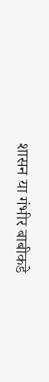शासन या गंभीर बाबीकडे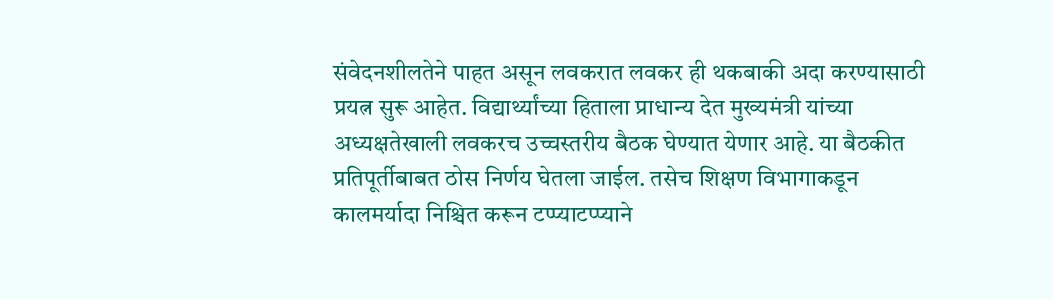संवेदनशीलतेने पाहत असून लवकरात लवकर ही थकबाकी अदा करण्यासाठी प्रयत्न सुरू आहेत. विद्यार्थ्यांच्या हिताला प्राधान्य देत मुख्यमंत्री यांच्या अध्यक्षतेखाली लवकरच उच्चस्तरीय बैठक घेण्यात येणार आहे. या बैठकीत प्रतिपूर्तीबाबत ठोस निर्णय घेतला जाईल. तसेच शिक्षण विभागाकडून कालमर्यादा निश्चित करून टप्प्याटप्प्याने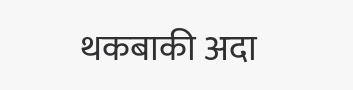थकबाकी अदा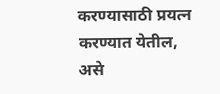करण्यासाठी प्रयत्न करण्यात येतील, असे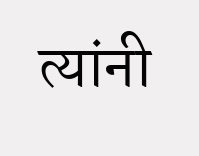त्यांनी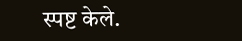स्पष्ट केले.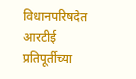विधानपरिषदेत आरटीई प्रतिपूर्तीच्या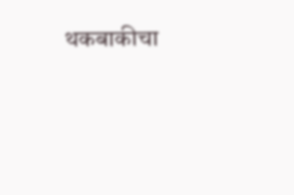थकबाकीचा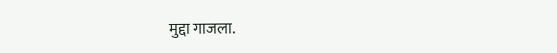मुद्दा गाजला.